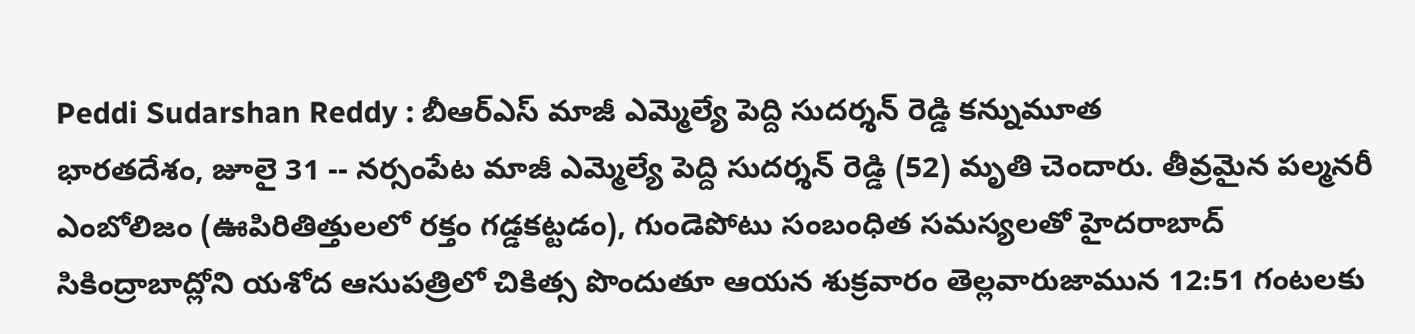Peddi Sudarshan Reddy : బీఆర్ఎస్ మాజీ ఎమ్మెల్యే పెద్ది సుదర్శన్ రెడ్డి కన్నుమూత
భారతదేశం, జూలై 31 -- నర్సంపేట మాజీ ఎమ్మెల్యే పెద్ది సుదర్శన్ రెడ్డి (52) మృతి చెందారు. తీవ్రమైన పల్మనరీ ఎంబోలిజం (ఊపిరితిత్తులలో రక్తం గడ్డకట్టడం), గుండెపోటు సంబంధిత సమస్యలతో హైదరాబాద్ సికింద్రాబాద్లోని యశోద ఆసుపత్రిలో చికిత్స పొందుతూ ఆయన శుక్రవారం తెల్లవారుజామున 12:51 గంటలకు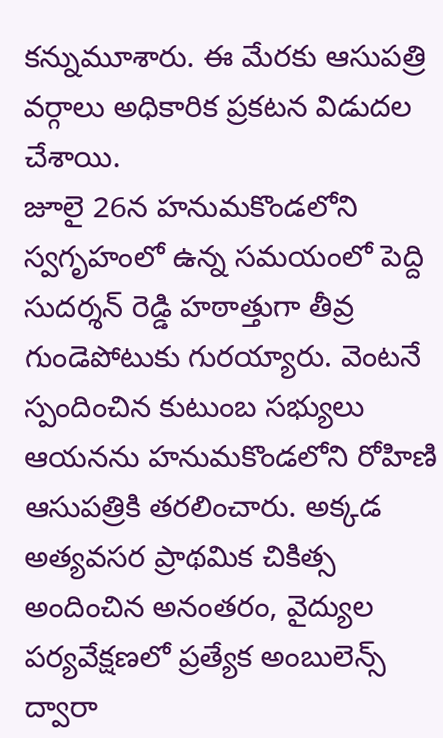కన్నుమూశారు. ఈ మేరకు ఆసుపత్రి వర్గాలు అధికారిక ప్రకటన విడుదల చేశాయి.
జూలై 26న హనుమకొండలోని స్వగృహంలో ఉన్న సమయంలో పెద్ది సుదర్శన్ రెడ్డి హఠాత్తుగా తీవ్ర గుండెపోటుకు గురయ్యారు. వెంటనే స్పందించిన కుటుంబ సభ్యులు ఆయనను హనుమకొండలోని రోహిణి ఆసుపత్రికి తరలించారు. అక్కడ అత్యవసర ప్రాథమిక చికిత్స అందించిన అనంతరం, వైద్యుల పర్యవేక్షణలో ప్రత్యేక అంబులెన్స్ ద్వారా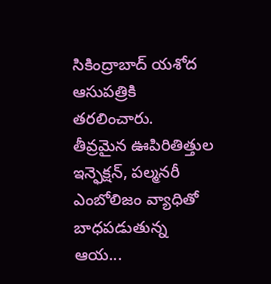సికింద్రాబాద్ యశోద ఆసుపత్రికి తరలించారు.
తీవ్రమైన ఊపిరితిత్తుల ఇన్ఫెక్షన్, పల్మనరీ ఎంబోలిజం వ్యాధితో బాధపడుతున్న ఆయ...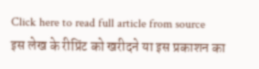Click here to read full article from source
इस लेख के रीप्रिंट को खरीदने या इस प्रकाशन का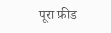पूरा फ़ीड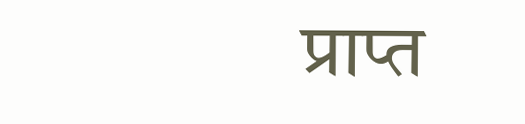प्राप्त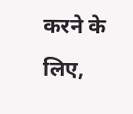करने के लिए,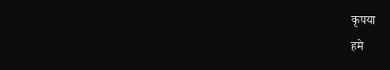कृपया
हमे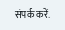संपर्क करें.